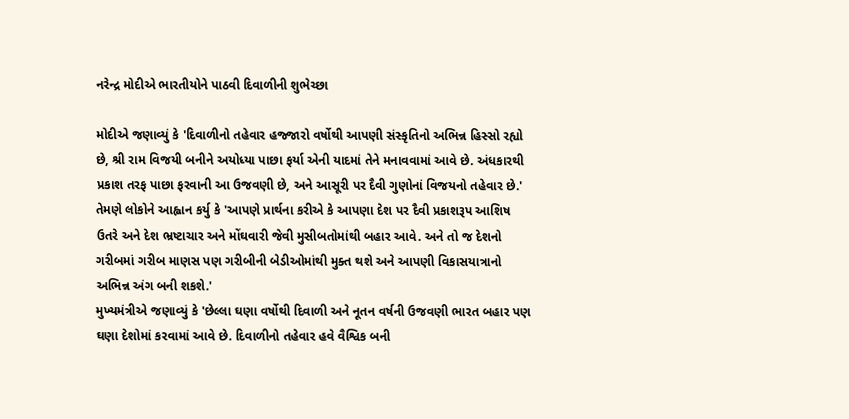નરેન્દ્ર મોદીએ ભારતીયોને પાઠવી દિવાળીની શુભેચ્છા

મોદીએ જણાવ્યું કે 'દિવાળીનો તહેવાર હજ્જારો વર્ષોથી આપણી સંસ્કૃતિનો અભિન્ન હિસ્સો રહ્યો છે, શ્રી રામ વિજયી બનીને અયોધ્યા પાછા ફર્યા એની યાદમાં તેને મનાવવામાં આવે છે. અંધકારથી પ્રકાશ તરફ પાછા ફરવાની આ ઉજવણી છે, અને આસૂરી પર દૈવી ગુણોનાં વિજયનો તહેવાર છે.'
તેમણે લોકોને આહ્વાન કર્યુ કે 'આપણે પ્રાર્થના કરીએ કે આપણા દેશ પર દૈવી પ્રકાશરૂપ આશિષ ઉતરે અને દેશ ભ્રષ્ટાચાર અને મોંઘવારી જેવી મુસીબતોમાંથી બહાર આવે. અને તો જ દેશનો ગરીબમાં ગરીબ માણસ પણ ગરીબીની બેડીઓમાંથી મુક્ત થશે અને આપણી વિકાસયાત્રાનો અભિન્ન અંગ બની શકશે.'
મુખ્યમંત્રીએ જણાવ્યું કે 'છેલ્લા ઘણા વર્ષોથી દિવાળી અને નૂતન વર્ષની ઉજવણી ભારત બહાર પણ ઘણા દેશોમાં કરવામાં આવે છે. દિવાળીનો તહેવાર હવે વૈશ્વિક બની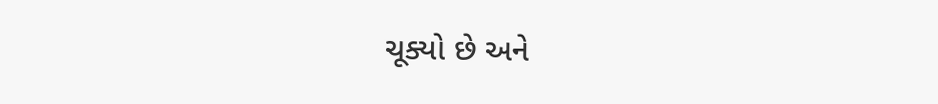ચૂક્યો છે અને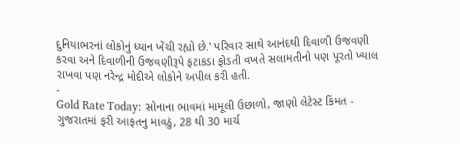દુનિયાભરનાં લોકોનું ધ્યાન ખેંચી રહ્યો છે.' પરિવાર સાથે આનંદથી દિવાળી ઉજવણી કરવા અને દિવાળીની ઉજવણીરૂપે ફટાકડા ફોડતી વખતે સલામતીનો પણ પૂરતો ખ્યાલ રાખવા પણ નરેન્દ્ર મોદીએ લોકોને અપીલ કરી હતી.
-
Gold Rate Today: સોનાના ભાવમાં મામૂલી ઉછાળો, જાણો લેટેસ્ટ કિંમત -
ગુજરાતમાં ફરી આફતનુ માવઠું, 28 થી 30 માર્ચ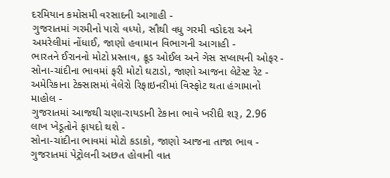દરમિયાન કમોસમી વરસાદની આગાહી -
ગુજરાતમાં ગરમીનો પારો વધ્યો, સૌથી વધુ ગરમી વડોદરા અને અમરેલીમાં નોંધાઈ, જાણો હવામાન વિભાગની આગાહી -
ભારતને ઈરાનનો મોટો પ્રસ્તાવ, ક્રૂડ ઓઈલ અને ગેસ સપ્લાયની ઓફર -
સોના-ચાંદીના ભાવમાં ફરી મોટો ઘટાડો, જાણો આજના લેટેસ્ટ રેટ -
અમેરિકાના ટેક્સાસમાં વેલેરો રિફાઇનરીમાં વિસ્ફોટ થતા હંગામાનો માહોલ -
ગુજરાતમાં આજથી ચણા-રાયડાની ટેકાના ભાવે ખરીદી શરૂ, 2.96 લાખ ખેડૂતોને ફાયદો થશે -
સોના-ચાંદીના ભાવમાં મોટો કડાકો, જાણો આજના તાજા ભાવ -
ગુજરાતમાં પેટ્રોલની અછત હોવાની વાત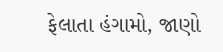ફેલાતા હંગામો, જાણો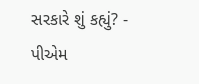સરકારે શું કહ્યું? -
પીએમ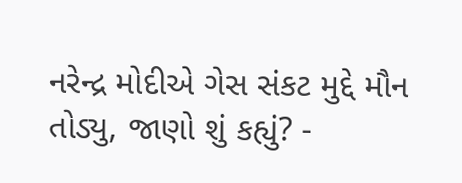નરેન્દ્ર મોદીએ ગેસ સંકટ મુદ્દે મૌન તોડ્યુ, જાણો શું કહ્યું? -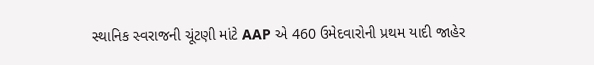સ્થાનિક સ્વરાજની ચૂંટણી માંટે AAP એ 460 ઉમેદવારોની પ્રથમ યાદી જાહેર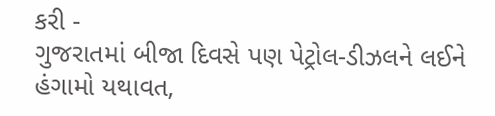કરી -
ગુજરાતમાં બીજા દિવસે પણ પેટ્રોલ-ડીઝલને લઈને હંગામો યથાવત,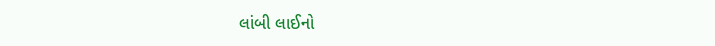લાંબી લાઈનો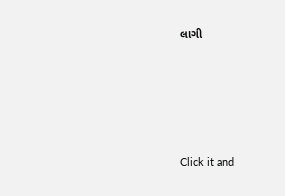લાગી








Click it and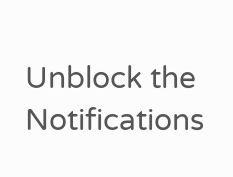Unblock the Notifications